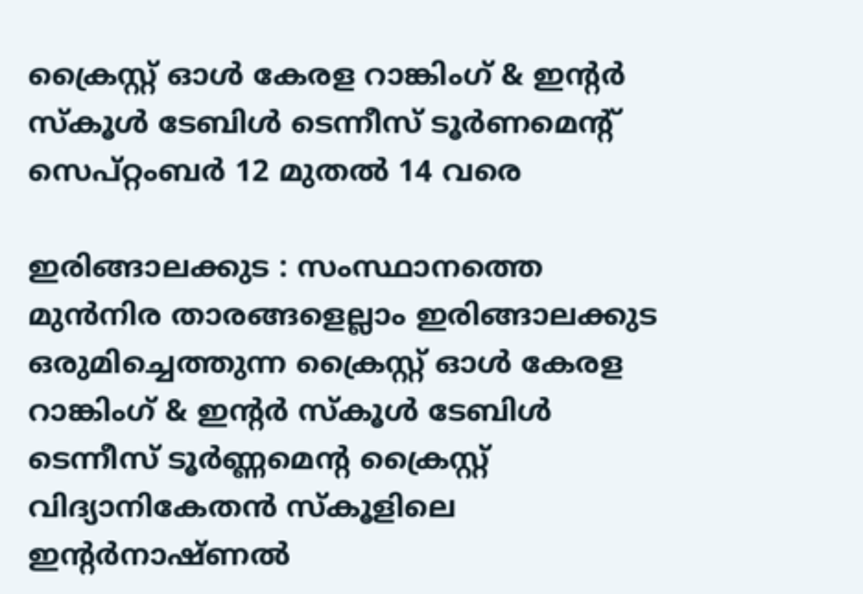ക്രൈസ്റ്റ് ഓൾ കേരള റാങ്കിംഗ് & ഇന്റർ സ്കൂൾ ടേബിൾ ടെന്നീസ് ടൂർണമെന്റ് സെപ്റ്റംബർ 12 മുതൽ 14 വരെ

ഇരിങ്ങാലക്കുട : സംസ്ഥാനത്തെ മുൻനിര താരങ്ങളെല്ലാം ഇരിങ്ങാലക്കുട ഒരുമിച്ചെത്തുന്ന ക്രൈസ്റ്റ് ഓൾ കേരള റാങ്കിംഗ് & ഇന്റർ സ്കൂൾ ടേബിൾ ടെന്നീസ് ടൂർണ്ണമെന്റ ക്രൈസ്റ്റ് വിദ്യാനികേതൻ സ്കൂളിലെ ഇന്റർനാഷ്ണൽ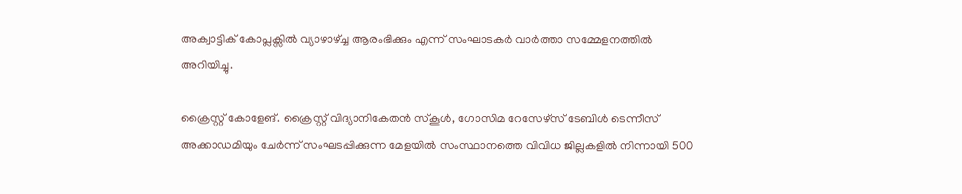അക്വാട്ടിക് കോപ്ലക്സിൽ വ്യാഴാഴ്ച്ച ആരംഭിക്കും എന്ന് സംഘാടകർ വാർത്താ സമ്മേളനത്തിൽ അറിയിച്ചു.

ക്രൈസ്റ്റ് കോളേങ്. ക്രൈസ്റ്റ് വിദ്യാനികേതൻ സ്കൂൾ, ഗോസിമ റേസേഴ്സ് ടേബിൾ ടെന്നീസ് അക്കാഡമിയും ചേർന്ന് സംഘടപ്പിക്കുന്ന മേളയിൽ സംസ്ഥാനത്തെ വിവിധ ജില്ലകളിൽ നിന്നായി 500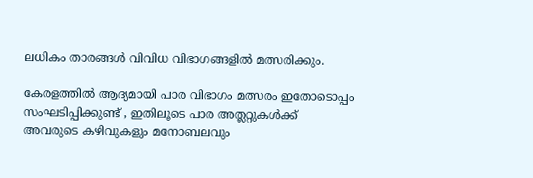ലധികം താരങ്ങൾ വിവിധ വിഭാഗങ്ങളിൽ മത്സരിക്കും.

കേരളത്തിൽ ആദ്യമായി പാര വിഭാഗം മത്സരം ഇതോടൊപ്പം സംഘടിപ്പിക്കുണ്ട് , ഇതിലൂടെ പാര അത്ലറ്റുകൾക്ക് അവരുടെ കഴിവുകളും മനോബലവും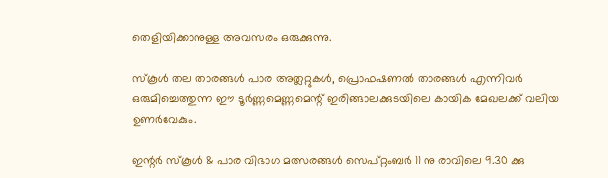തെളിയിക്കാനുള്ള അവസരം ഒരുക്കുന്നു.

സ്കൂൾ തല താരങ്ങൾ പാര അത്ലറ്റുകൾ, പ്രൊഫഷണൽ താരങ്ങൾ എന്നിവർ ഒരുമിച്ചെത്തുന്ന ഈ ടൂർണ്ണമെണ്ണമെന്റ് ഇരിങ്ങാലക്കുടയിലെ കായിക മേഖലക്ക് വലിയ ഉണർവേകും.

ഇന്റർ സ്കൂൾ & പാര വിഭാഗ മത്സരങ്ങൾ സെപ്റ്റംബർ 11 നു രാവിലെ 9.30 ക്കു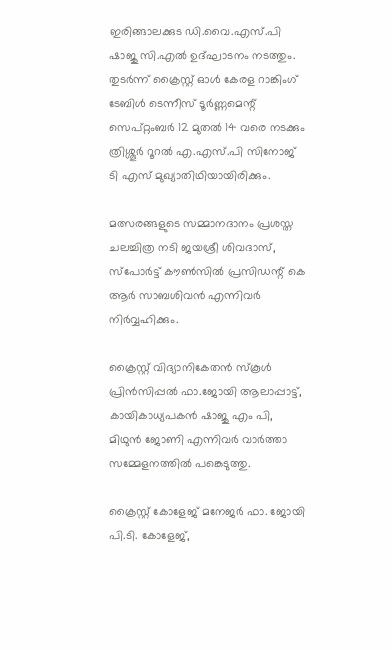ഇരിങ്ങാലക്കുട ഡി.വൈ.എസ്.പി ഷാജു സി.എൽ ഉദ്‌ഘാടനം നടത്തും. തുടർന്ന് ക്രൈസ്റ്റ് ഓൾ കേരള റാങ്കിംഗ് ടേബിൾ ടെന്നീസ് ടൂർണ്ണമെന്റ് സെപ്റ്റംബർ 12 മുതൽ 14 വരെ നടക്കും ത്രിശ്ശൂർ റൂറൽ എ.എസ്.പി സിനോജ് ടി എസ് മുഖ്യാതിഥിയായിരിക്കും.

മത്സരങ്ങളുടെ സമ്മാനദാനം പ്രശസ്ത ചലച്ചിത്ര നടി ജയശ്രീ ശിവദാസ്, സ്പോർട്ട് കൗൺസിൽ പ്രസിഡന്റ് കെ ആർ സാബശിവൻ എന്നിവർ നിർവ്വഹിക്കും.

ക്രൈസ്റ്റ് വിദ്യാനികേതൻ സ്കൂൾ പ്രിൻസിപ്പൽ ഫാ.ജോയി ആലാപ്പാട്ട്, കായികാധ്യപകൻ ഷാജു എം പി, മിഥുൻ ജോണി എന്നിവർ വാർത്താ സമ്മേളനത്തിൽ പങ്കെടുത്തു.

ക്രൈസ്റ്റ് കോളേജ് മനേജർ ഫാ. ജോയി പി.ടി. കോളേജ്,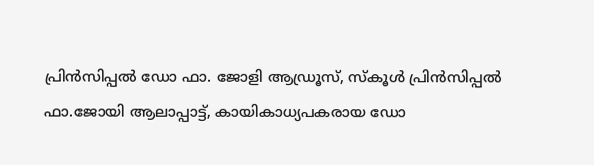പ്രിൻസിപ്പൽ ഡോ ഫാ. ജോളി ആഡ്രൂസ്, സ്കൂൾ പ്രിൻസിപ്പൽ ഫാ.ജോയി ആലാപ്പാട്ട്, കായികാധ്യപകരായ ഡോ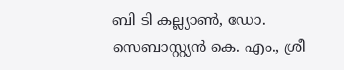ബി ടി കല്ല്യാൺ, ഡോ. സെബാസ്റ്റ്യൻ കെ. എം., ശ്രീ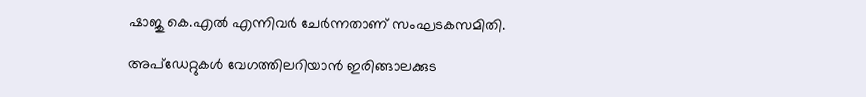ഷാജു കെ.എൽ എന്നിവർ ചേർന്നതാണ് സംഘടകസമിതി.

അപ്ഡേറ്റുകൾ വേഗത്തിലറിയാൻ ഇരിങ്ങാലക്കുട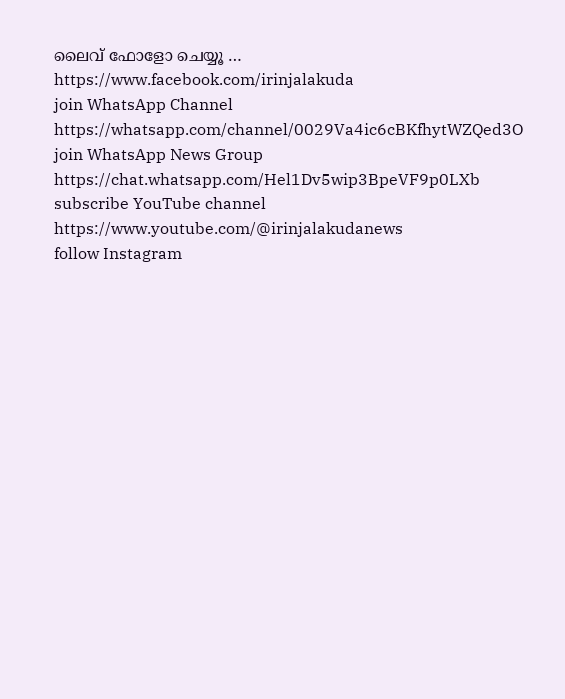ലൈവ് ഫോളോ ചെയ്യൂ …
https://www.facebook.com/irinjalakuda
join WhatsApp Channel
https://whatsapp.com/channel/0029Va4ic6cBKfhytWZQed3O
join WhatsApp News Group
https://chat.whatsapp.com/Hel1Dv5wip3BpeVF9p0LXb
subscribe YouTube channel
https://www.youtube.com/@irinjalakudanews
follow Instagram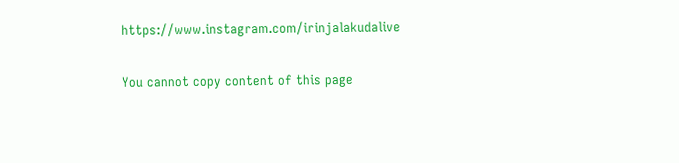https://www.instagram.com/irinjalakudalive

You cannot copy content of this page